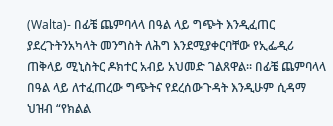(Walta)- በፊቼ ጨምባላላ በዓል ላይ ግጭት እንዲፈጠር ያደረጉትንአካላት መንግስት ለሕግ እንደሚያቀርባቸው የኢፌዲሪ ጠቅላይ ሚኒስትር ዶክተር አብይ አህመድ ገልጸዋል፡፡ በፊቼ ጨምባላላ በዓል ላይ ለተፈጠረው ግጭትና የደረሰውጉዳት እንዲሁም ሲዳማ ህዝብ “የክልል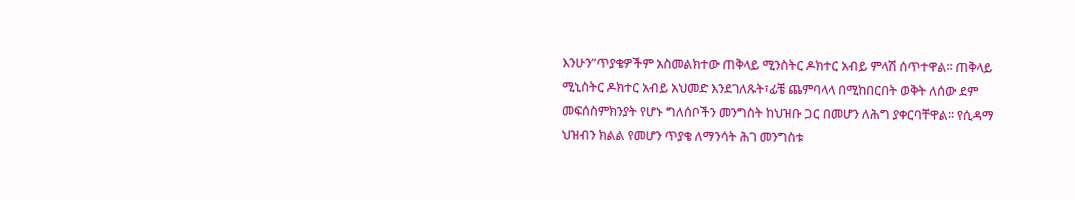እንሁን”ጥያቄዎችም አስመልክተው ጠቅላይ ሚንስትር ዶክተር አብይ ምላሽ ሰጥተዋል፡፡ ጠቅላይ ሚኒስትር ዶክተር አብይ አህመድ እንደገለጹት፣ፊቼ ጨምባላላ በሚከበርበት ወቅት ለሰው ደም መፍሰስምክንያት የሆኑ ግለሰቦችን መንግስት ከህዝቡ ጋር በመሆን ለሕግ ያቀርባቸዋል፡፡ የሲዳማ ህዝብን ክልል የመሆን ጥያቄ ለማንሳት ሕገ መንግስቱ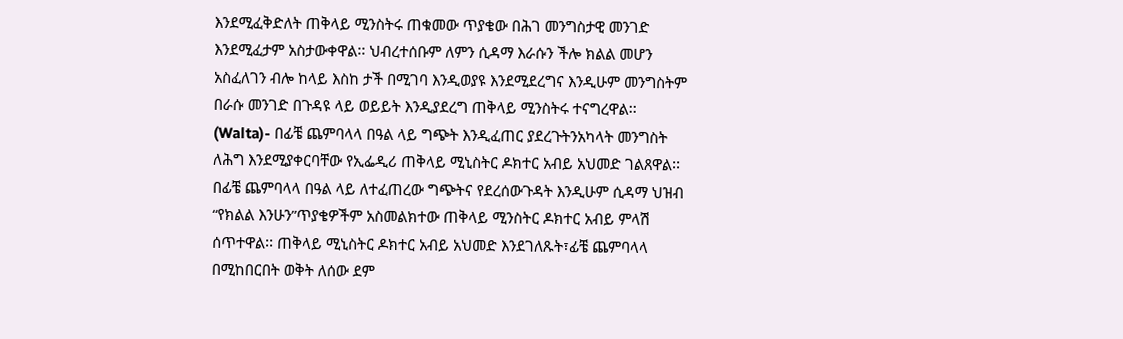እንደሚፈቅድለት ጠቅላይ ሚንስትሩ ጠቁመው ጥያቄው በሕገ መንግስታዊ መንገድ እንደሚፈታም አስታውቀዋል፡፡ ህብረተሰቡም ለምን ሲዳማ እራሱን ችሎ ክልል መሆን አስፈለገን ብሎ ከላይ እስከ ታች በሚገባ እንዲወያዩ እንደሚደረግና እንዲሁም መንግስትም በራሱ መንገድ በጉዳዩ ላይ ወይይት እንዲያደረግ ጠቅላይ ሚንስትሩ ተናግረዋል፡፡
(Walta)- በፊቼ ጨምባላላ በዓል ላይ ግጭት እንዲፈጠር ያደረጉትንአካላት መንግስት ለሕግ እንደሚያቀርባቸው የኢፌዲሪ ጠቅላይ ሚኒስትር ዶክተር አብይ አህመድ ገልጸዋል፡፡ በፊቼ ጨምባላላ በዓል ላይ ለተፈጠረው ግጭትና የደረሰውጉዳት እንዲሁም ሲዳማ ህዝብ “የክልል እንሁን”ጥያቄዎችም አስመልክተው ጠቅላይ ሚንስትር ዶክተር አብይ ምላሽ ሰጥተዋል፡፡ ጠቅላይ ሚኒስትር ዶክተር አብይ አህመድ እንደገለጹት፣ፊቼ ጨምባላላ በሚከበርበት ወቅት ለሰው ደም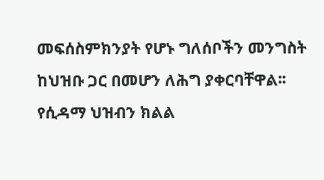መፍሰስምክንያት የሆኑ ግለሰቦችን መንግስት ከህዝቡ ጋር በመሆን ለሕግ ያቀርባቸዋል፡፡ የሲዳማ ህዝብን ክልል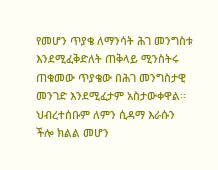የመሆን ጥያቄ ለማንሳት ሕገ መንግስቱ እንደሚፈቅድለት ጠቅላይ ሚንስትሩ ጠቁመው ጥያቄው በሕገ መንግስታዊ መንገድ እንደሚፈታም አስታውቀዋል፡፡ ህብረተሰቡም ለምን ሲዳማ እራሱን ችሎ ክልል መሆን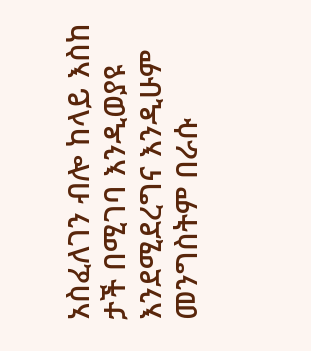አስፈለገን ብሎ ከላይ እስከ ታች በሚገባ እንዲወያዩ እንደሚደረግና እንዲሁም መንግስትም በራሱ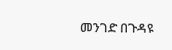መንገድ በጉዳዩ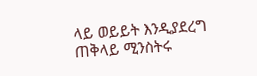ላይ ወይይት እንዲያደረግ ጠቅላይ ሚንስትሩ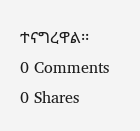ተናግረዋል፡፡
0 Comments
0 Shares